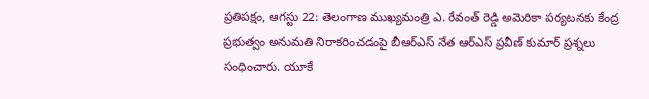ప్రతిపక్షం, ఆగస్టు 22: తెలంగాణ ముఖ్యమంత్రి ఎ. రేవంత్ రెడ్డి అమెరికా పర్యటనకు కేంద్ర ప్రభుత్వం అనుమతి నిరాకరించడంపై బీఆర్ఎస్ నేత ఆర్ఎస్ ప్రవీణ్ కుమార్ ప్రశ్నలు సంధించారు. యూకే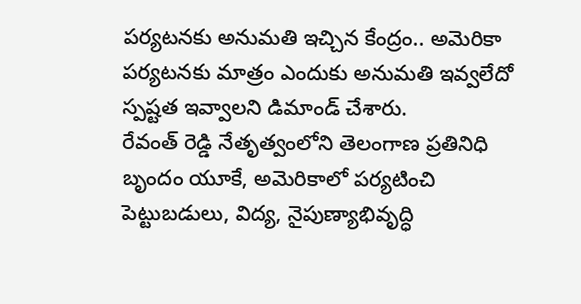పర్యటనకు అనుమతి ఇచ్చిన కేంద్రం.. అమెరికా పర్యటనకు మాత్రం ఎందుకు అనుమతి ఇవ్వలేదో స్పష్టత ఇవ్వాలని డిమాండ్ చేశారు.
రేవంత్ రెడ్డి నేతృత్వంలోని తెలంగాణ ప్రతినిధి బృందం యూకే, అమెరికాలో పర్యటించి పెట్టుబడులు, విద్య, నైపుణ్యాభివృద్ధి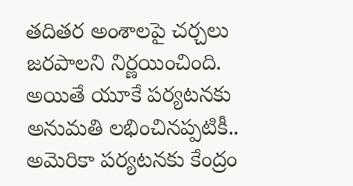తదితర అంశాలపై చర్చలు జరపాలని నిర్ణయించింది. అయితే యూకే పర్యటనకు అనుమతి లభించినప్పటికీ.. అమెరికా పర్యటనకు కేంద్రం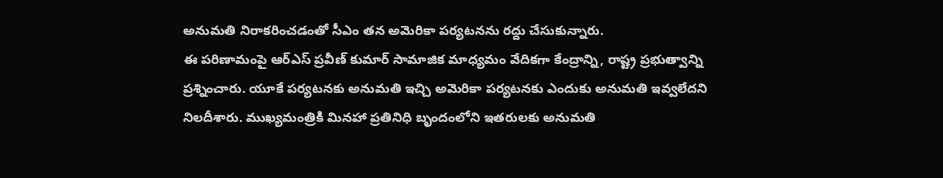అనుమతి నిరాకరించడంతో సీఎం తన అమెరికా పర్యటనను రద్దు చేసుకున్నారు.
ఈ పరిణామంపై ఆర్ఎస్ ప్రవీణ్ కుమార్ సామాజిక మాధ్యమం వేదికగా కేంద్రాన్ని, రాష్ట్ర ప్రభుత్వాన్ని ప్రశ్నించారు. యూకే పర్యటనకు అనుమతి ఇచ్చి అమెరికా పర్యటనకు ఎందుకు అనుమతి ఇవ్వలేదని నిలదీశారు. ముఖ్యమంత్రికి మినహా ప్రతినిధి బృందంలోని ఇతరులకు అనుమతి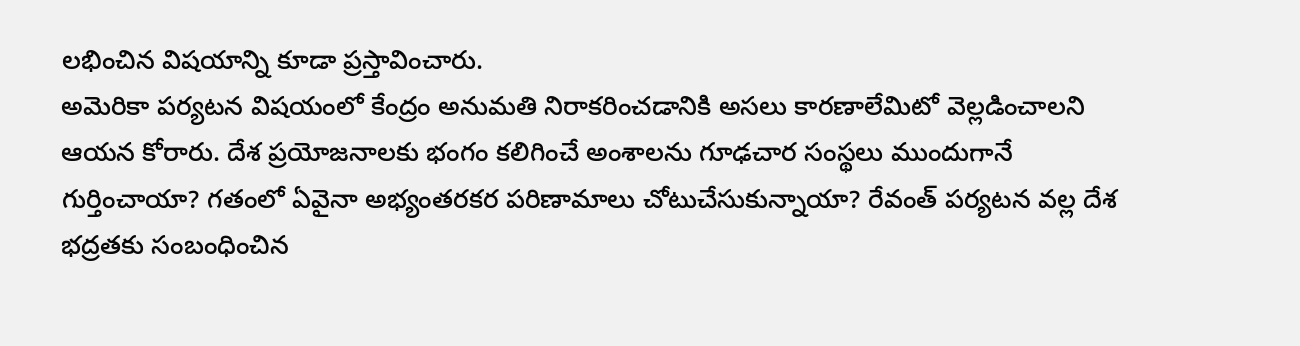లభించిన విషయాన్ని కూడా ప్రస్తావించారు.
అమెరికా పర్యటన విషయంలో కేంద్రం అనుమతి నిరాకరించడానికి అసలు కారణాలేమిటో వెల్లడించాలని ఆయన కోరారు. దేశ ప్రయోజనాలకు భంగం కలిగించే అంశాలను గూఢచార సంస్థలు ముందుగానే గుర్తించాయా? గతంలో ఏవైనా అభ్యంతరకర పరిణామాలు చోటుచేసుకున్నాయా? రేవంత్ పర్యటన వల్ల దేశ భద్రతకు సంబంధించిన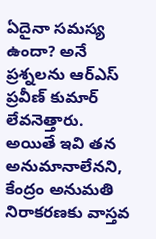ఏదైనా సమస్య ఉందా? అనే ప్రశ్నలను ఆర్ఎస్ ప్రవీణ్ కుమార్ లేవనెత్తారు.
అయితే ఇవి తన అనుమానాలేనని, కేంద్రం అనుమతి నిరాకరణకు వాస్తవ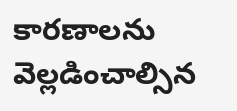కారణాలను వెల్లడించాల్సిన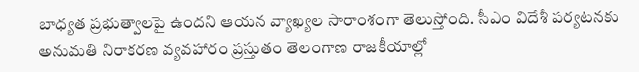బాధ్యత ప్రభుత్వాలపై ఉందని ఆయన వ్యాఖ్యల సారాంశంగా తెలుస్తోంది. సీఎం విదేశీ పర్యటనకు అనుమతి నిరాకరణ వ్యవహారం ప్రస్తుతం తెలంగాణ రాజకీయాల్లో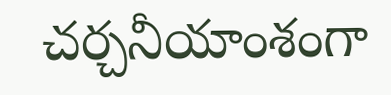చర్చనీయాంశంగా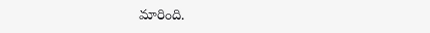మారింది.